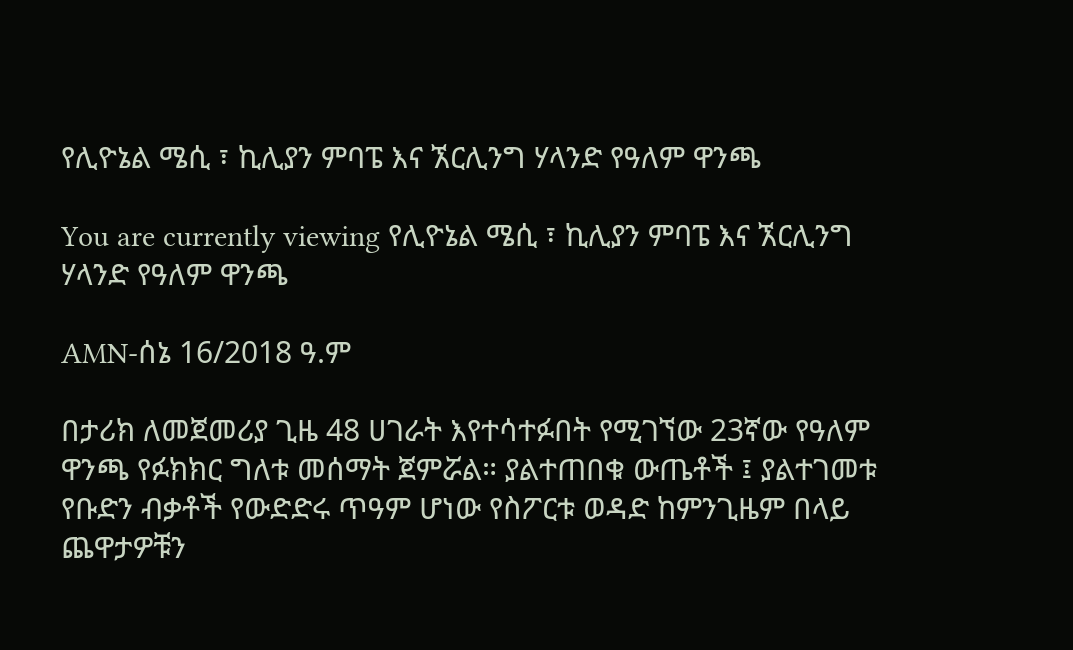የሊዮኔል ሜሲ ፣ ኪሊያን ምባፔ እና ኧርሊንግ ሃላንድ የዓለም ዋንጫ

You are currently viewing የሊዮኔል ሜሲ ፣ ኪሊያን ምባፔ እና ኧርሊንግ ሃላንድ የዓለም ዋንጫ

AMN-ሰኔ 16/2018 ዓ.ም

በታሪክ ለመጀመሪያ ጊዜ 48 ሀገራት እየተሳተፉበት የሚገኘው 23ኛው የዓለም ዋንጫ የፉክክር ግለቱ መሰማት ጀምሯል። ያልተጠበቁ ውጤቶች ፤ ያልተገመቱ የቡድን ብቃቶች የውድድሩ ጥዓም ሆነው የስፖርቱ ወዳድ ከምንጊዜም በላይ ጨዋታዎቹን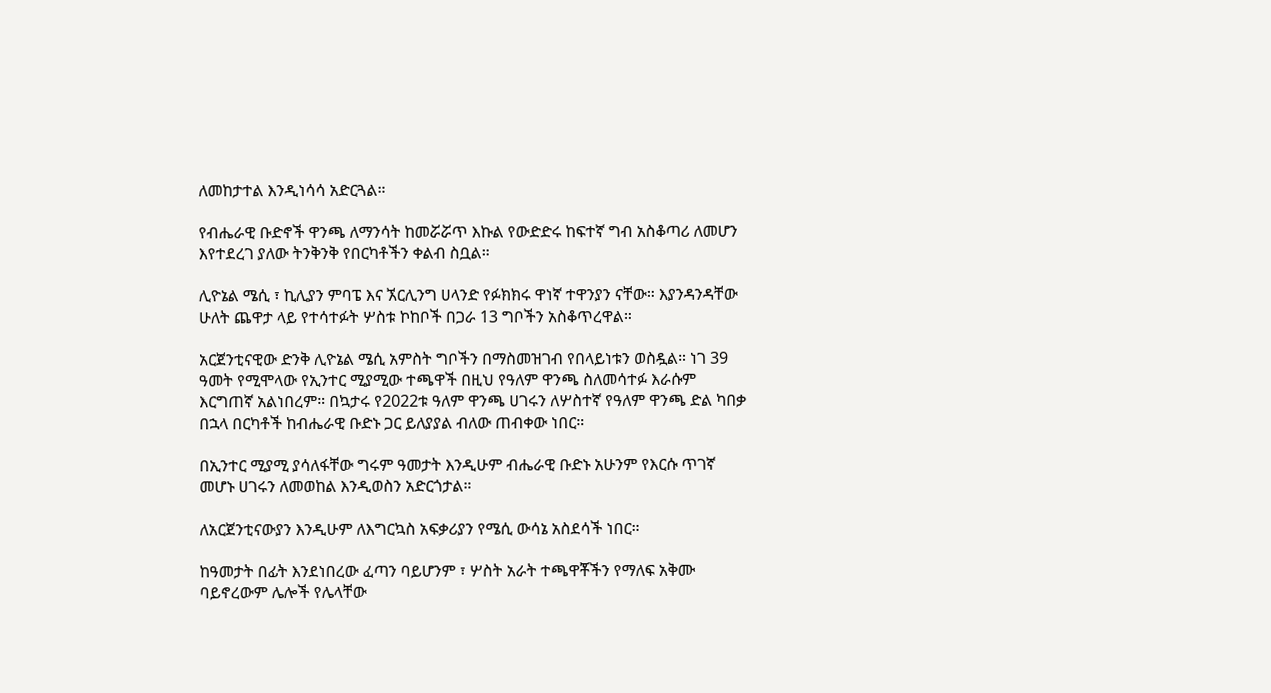ለመከታተል እንዲነሳሳ አድርጓል።

የብሔራዊ ቡድኖች ዋንጫ ለማንሳት ከመሯሯጥ እኩል የውድድሩ ከፍተኛ ግብ አስቆጣሪ ለመሆን እየተደረገ ያለው ትንቅንቅ የበርካቶችን ቀልብ ስቧል።

ሊዮኔል ሜሲ ፣ ኪሊያን ምባፔ እና ኧርሊንግ ሀላንድ የፉክክሩ ዋነኛ ተዋንያን ናቸው። እያንዳንዳቸው ሁለት ጨዋታ ላይ የተሳተፉት ሦስቱ ኮከቦች በጋራ 13 ግቦችን አስቆጥረዋል።

አርጀንቲናዊው ድንቅ ሊዮኔል ሜሲ አምስት ግቦችን በማስመዝገብ የበላይነቱን ወስዷል። ነገ 39 ዓመት የሚሞላው የኢንተር ሚያሚው ተጫዋች በዚህ የዓለም ዋንጫ ስለመሳተፉ እራሱም እርግጠኛ አልነበረም። በኳታሩ የ2022ቱ ዓለም ዋንጫ ሀገሩን ለሦስተኛ የዓለም ዋንጫ ድል ካበቃ በኋላ በርካቶች ከብሔራዊ ቡድኑ ጋር ይለያያል ብለው ጠብቀው ነበር።

በኢንተር ሚያሚ ያሳለፋቸው ግሩም ዓመታት እንዲሁም ብሔራዊ ቡድኑ አሁንም የእርሱ ጥገኛ መሆኑ ሀገሩን ለመወከል እንዲወስን አድርጎታል።

ለአርጀንቲናውያን እንዲሁም ለእግርኳስ አፍቃሪያን የሜሲ ውሳኔ አስደሳች ነበር።

ከዓመታት በፊት እንደነበረው ፈጣን ባይሆንም ፣ ሦስት አራት ተጫዋቾችን የማለፍ አቅሙ ባይኖረውም ሌሎች የሌላቸው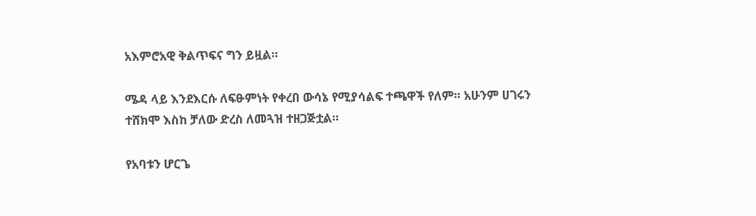አእምሮአዊ ቅልጥፍና ግን ይዟል።

ሜዳ ላይ እንደእርሱ ለፍፁምነት የቀረበ ውሳኔ የሚያሳልፍ ተጫዋች የለም። አሁንም ሀገሩን ተሸክሞ እስከ ቻለው ድረስ ለመጓዝ ተዘጋጅቷል።

የአባቱን ሆርጌ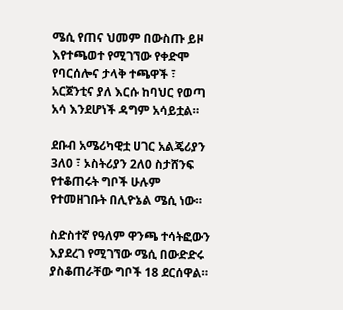ሜሲ የጠና ህመም በውስጡ ይዞ እየተጫወተ የሚገኘው የቀድሞ የባርሰሎና ታላቅ ተጫዋች ፣ አርጀንቲና ያለ እርሱ ከባህር የወጣ አሳ እንደሆነች ዳግም አሳይቷል።

ደቡብ አሜሪካዊቷ ሀገር አልጄሪያን 3ለ0 ፣ ኦስትሪያን 2ለ0 ስታሸንፍ የተቆጠሩት ግቦች ሁሉም የተመዘገቡት በሊዮኔል ሜሲ ነው።

ስድስተኛ የዓለም ዋንጫ ተሳትፎውን እያደረገ የሚገኘው ሜሲ በውድድሩ ያስቆጠራቸው ግቦች 18 ደርሰዋል።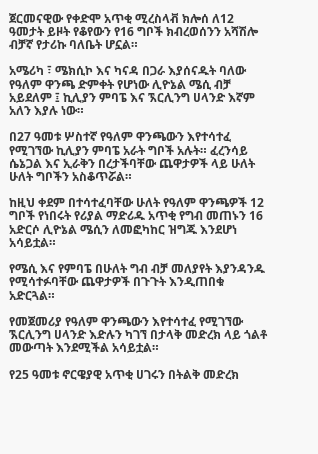ጀርመናዊው የቀድሞ አጥቂ ሚረስላቭ ክሎሰ ለ12 ዓመታት ይዞት የቆየውን የ16 ግቦች ክብረወሰንን አሻሽሎ ብቻኛ የታሪኩ ባለቤት ሆኗል።

አሜሪካ ፣ ሜክሲኮ እና ካናዳ በጋራ እያሰናዱት ባለው የዓለም ዋንጫ ድምቀት የሆነው ሊዮኔል ሜሲ ብቻ አይደለም ፤ ኪሊያን ምባፔ እና ኧርሊንግ ሀላንድ እኛም አለን እያሉ ነው።

በ27 ዓመቱ ሦስተኛ የዓለም ዋንጫውን እየተሳተፈ የሚገኘው ኪሊያን ምባፔ አራት ግቦች አሉት። ፈረንሳይ ሴኔጋል እና ኢራቅን በረታችባቸው ጨዋታዎች ላይ ሁለት ሁለት ግቦችን አስቆጥሯል።

ከዚህ ቀደም በተሳተፈባቸው ሁለት የዓለም ዋንጫዎች 12 ግቦች የነበሩት የሪያል ማድሪዱ አጥቂ የግብ መጠኑን 16 አድርሶ ሊዮኔል ሜሲን ለመፎካከር ዝግጁ እንደሆነ አሳይቷል።

የሜሲ እና የምባፔ በሁለት ግብ ብቻ መለያየት እያንዳንዱ የሚሳተፉባቸው ጨዋታዎች በጉጉት እንዲጠበቁ አድርጓል።

የመጀመሪያ የዓለም ዋንጫውን እየተሳተፈ የሚገኘው ኧርሊንግ ሀላንድ እድሉን ካገኘ በታላቅ መድረክ ላይ ጎልቶ መውጣት እንደሚችል አሳይቷል።

የ25 ዓመቱ ኖርዌያዊ አጥቂ ሀገሩን በትልቅ መድረክ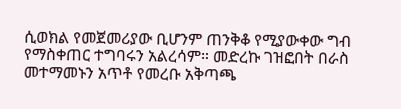ሲወክል የመጀመሪያው ቢሆንም ጠንቅቆ የሚያውቀው ግብ የማስቀጠር ተግባሩን አልረሳም። መድረኩ ገዝፎበት በራስ መተማመኑን አጥቶ የመረቡ አቅጣጫ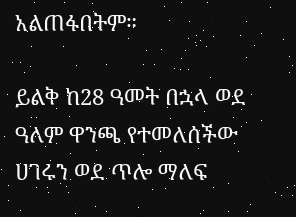አልጠፋበትም።

ይልቅ ከ28 ዓመት በኋላ ወደ ዓለም ዋንጫ የተመለሰችው ሀገሩን ወደ ጥሎ ማለፍ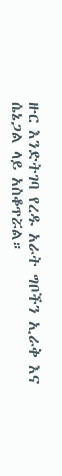ዙር እንድትገባ የረዱ አራት ግቦችን ኢራቅ እና ሴኔጋል ላይ አስቆጥሯል።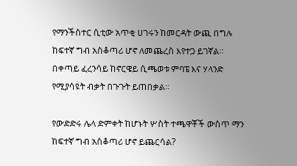የማንችስተር ሲቲው አጥቂ ሀገሩን ከመርዳት ውጪ በግሉ ከፍተኛ ግብ አስቆጣሪ ሆኖ ለመጨረስ እየተጋ ይገኛል። በቀጣይ ፈረንሳይ ከኖርዌይ ሲጫወቱ ምባፔ እና ሃላንድ የሚያሳዩት ብቃት በጉጉት ይጠበቃል።

የውድድሩ ሌላ ድምቀት ከሆኑት ሦስት ተጫዋቾች ውስጥ ማን ከፍተኛ ግብ አስቆጣሪ ሆኖ ይጨርሳል?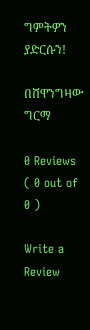ግምትዎን ያድርሱን!

በሸዋንግዛው ግርማ

0 Reviews ( 0 out of 0 )

Write a Review